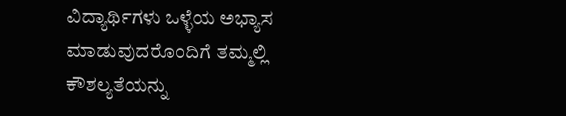ವಿದ್ಯಾರ್ಥಿಗಳು ಒಳ್ಳೆಯ ಅಭ್ಯಾಸ ಮಾಡುವುದರೊಂದಿಗೆ ತಮ್ಮಲ್ಲಿ ಕೌಶಲ್ಯತೆಯನ್ನು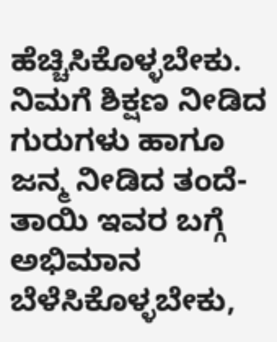ಹೆಚ್ಚಿಸಿಕೊಳ್ಳಬೇಕು. ನಿಮಗೆ ಶಿಕ್ಷಣ ನೀಡಿದ ಗುರುಗಳು ಹಾಗೂ ಜನ್ಮ ನೀಡಿದ ತಂದೆ-ತಾಯಿ ಇವರ ಬಗ್ಗೆ ಅಭಿಮಾನ ಬೆಳೆಸಿಕೊಳ್ಳಬೇಕು,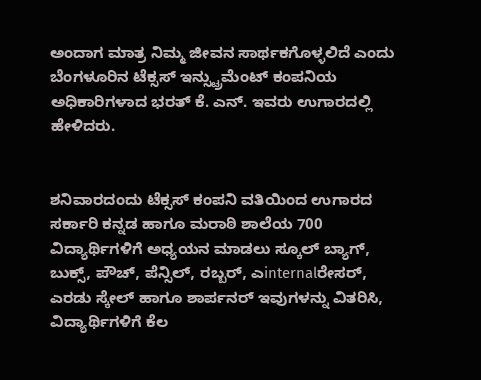ಅಂದಾಗ ಮಾತ್ರ ನಿಮ್ಮ ಜೀವನ ಸಾರ್ಥಕಗೊಳ್ಳಲಿದೆ ಎಂದು ಬೆಂಗಳೂರಿನ ಟೆಕ್ಸಸ್ ಇನ್ಸ್ಟ್ರುಮೆಂಟ್ ಕಂಪನಿಯ ಅಧಿಕಾರಿಗಳಾದ ಭರತ್ ಕೆ. ಎನ್. ಇವರು ಉಗಾರದಲ್ಲಿ ಹೇಳಿದರು.


ಶನಿವಾರದಂದು ಟೆಕ್ಸಸ್ ಕಂಪನಿ ವತಿಯಿಂದ ಉಗಾರದ ಸರ್ಕಾರಿ ಕನ್ನಡ ಹಾಗೂ ಮರಾಠಿ ಶಾಲೆಯ 700 ವಿದ್ಯಾರ್ಥಿಗಳಿಗೆ ಅಧ್ಯಯನ ಮಾಡಲು ಸ್ಕೂಲ್ ಬ್ಯಾಗ್, ಬುಕ್ಸ್, ಪೌಚ್, ಪೆನ್ಸಿಲ್, ರಬ್ಬರ್, ಎinternalರೇಸರ್, ಎರಡು ಸ್ಕೇಲ್ ಹಾಗೂ ಶಾರ್ಪನರ್ ಇವುಗಳನ್ನು ವಿತರಿಸಿ, ವಿದ್ಯಾರ್ಥಿಗಳಿಗೆ ಕೆಲ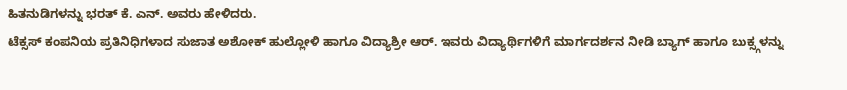ಹಿತನುಡಿಗಳನ್ನು ಭರತ್ ಕೆ. ಎನ್. ಅವರು ಹೇಳಿದರು.
ಟೆಕ್ಸಸ್ ಕಂಪನಿಯ ಪ್ರತಿನಿಧಿಗಳಾದ ಸುಜಾತ ಅಶೋಕ್ ಹುಲ್ಲೋಳಿ ಹಾಗೂ ವಿದ್ಯಾಶ್ರೀ ಆರ್. ಇವರು ವಿದ್ಯಾರ್ಥಿಗಳಿಗೆ ಮಾರ್ಗದರ್ಶನ ನೀಡಿ ಬ್ಯಾಗ್ ಹಾಗೂ ಬುಕ್ಸ್ಗಳನ್ನು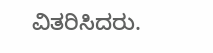ವಿತರಿಸಿದರು.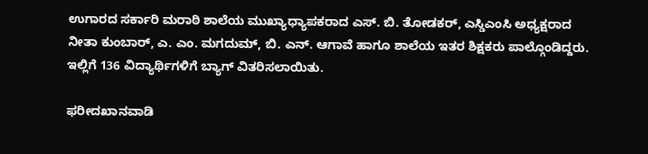ಉಗಾರದ ಸರ್ಕಾರಿ ಮರಾಠಿ ಶಾಲೆಯ ಮುಖ್ಯಾಧ್ಯಾಪಕರಾದ ಎಸ್. ಬಿ. ತೋಡಕರ್, ಎಸ್ಡಿಎಂಸಿ ಅಧ್ಯಕ್ಷರಾದ ನೀತಾ ಕುಂಬಾರ್, ಎ. ಎಂ. ಮಗದುಮ್, ಬಿ. ಎನ್. ಆಗಾವೆ ಹಾಗೂ ಶಾಲೆಯ ಇತರ ಶಿಕ್ಷಕರು ಪಾಲ್ಗೊಂಡಿದ್ದರು. ಇಲ್ಲಿಗೆ 136 ವಿದ್ಯಾರ್ಥಿಗಳಿಗೆ ಬ್ಯಾಗ್ ವಿತರಿಸಲಾಯಿತು.

ಫರೀದಖಾನವಾಡಿ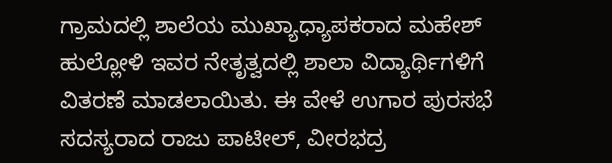ಗ್ರಾಮದಲ್ಲಿ ಶಾಲೆಯ ಮುಖ್ಯಾಧ್ಯಾಪಕರಾದ ಮಹೇಶ್ ಹುಲ್ಲೋಳಿ ಇವರ ನೇತೃತ್ವದಲ್ಲಿ ಶಾಲಾ ವಿದ್ಯಾರ್ಥಿಗಳಿಗೆ ವಿತರಣೆ ಮಾಡಲಾಯಿತು. ಈ ವೇಳೆ ಉಗಾರ ಪುರಸಭೆ ಸದಸ್ಯರಾದ ರಾಜು ಪಾಟೀಲ್, ವೀರಭದ್ರ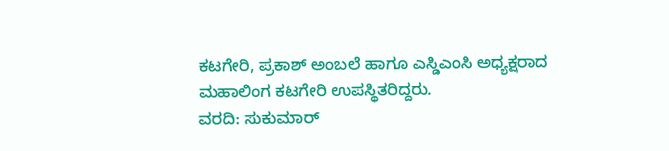ಕಟಗೇರಿ, ಪ್ರಕಾಶ್ ಅಂಬಲೆ ಹಾಗೂ ಎಸ್ಡಿಎಂಸಿ ಅಧ್ಯಕ್ಷರಾದ ಮಹಾಲಿಂಗ ಕಟಗೇರಿ ಉಪಸ್ಥಿತರಿದ್ದರು.
ವರದಿ: ಸುಕುಮಾರ್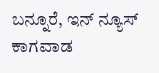ಬನ್ನೂರೆ, ಇನ್ ನ್ಯೂಸ್ ಕಾಗವಾಡ